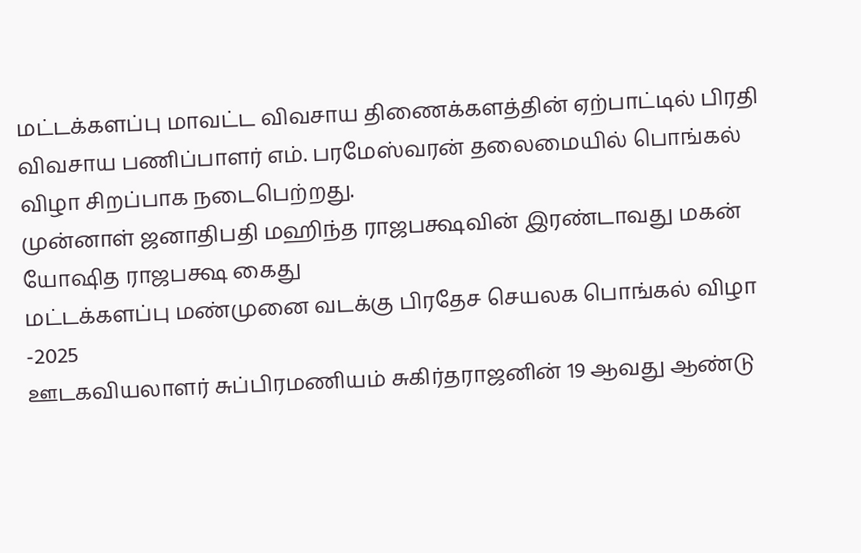மட்டக்களப்பு மாவட்ட விவசாய திணைக்களத்தின் ஏற்பாட்டில் பிரதி விவசாய பணிப்பாளர் எம். பரமேஸ்வரன் தலைமையில் பொங்கல் விழா சிறப்பாக நடைபெற்றது.
முன்னாள் ஜனாதிபதி மஹிந்த ராஜபக்ஷவின் இரண்டாவது மகன் யோஷித ராஜபக்ஷ கைது
மட்டக்களப்பு மண்முனை வடக்கு பிரதேச செயலக பொங்கல் விழா -2025
ஊடகவியலாளர் சுப்பிரமணியம் சுகிர்தராஜனின் 19 ஆவது ஆண்டு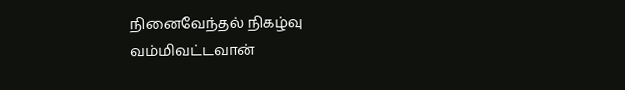நினைவேந்தல் நிகழ்வு
வம்மிவட்டவான்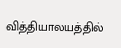வித்தியாலயத்தில்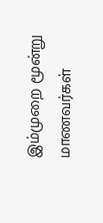இம்முறை மூன்று மாணவர்கள்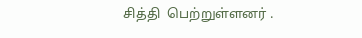சித்தி  பெற்றுள்ளனர் .